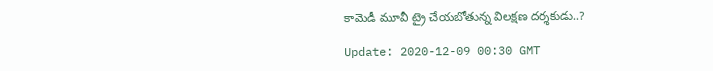కామెడీ మూవీ ట్రై చేయ‌బోతున్న విలక్షణ దర్శకుడు..?

Update: 2020-12-09 00:30 GMT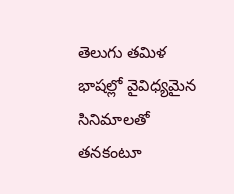తెలుగు తమిళ భాషల్లో వైవిధ్యమైన సినిమాలతో తనకంటూ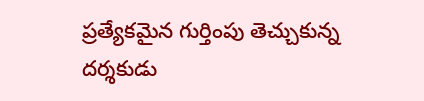ప్రత్యేకమైన గుర్తింపు తెచ్చుకున్న దర్శకుడు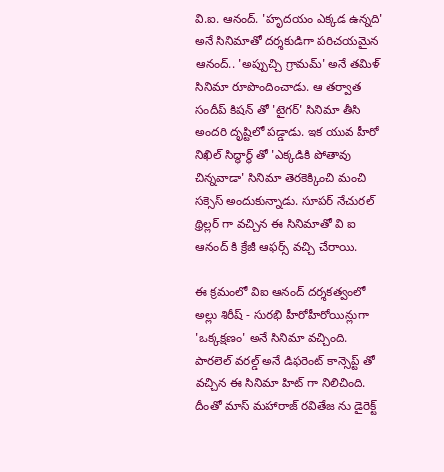వి.ఐ. ఆనంద్. 'హృదయం ఎక్కడ ఉన్నది' అనే సినిమాతో దర్శకుడిగా పరిచయమైన ఆనంద్.. 'అప్పుచ్చి గ్రామమ్' అనే తమిళ్ సినిమా రూపొందించాడు. ఆ తర్వాత సందీప్ కిషన్ తో 'టైగర్' సినిమా తీసి అందరి దృష్టిలో పడ్డాడు. ఇక యువ హీరో నిఖిల్ సిద్ధార్థ్ తో 'ఎక్కడికి పోతావు చిన్నవాడా' సినిమా తెరకెక్కించి మంచి సక్సెస్ అందుకున్నాడు. సూపర్ నేచురల్ థ్రిల్లర్ గా వచ్చిన ఈ సినిమాతో వి ఐ ఆనంద్ కి క్రేజీ ఆఫర్స్ వచ్చి చేరాయి.

ఈ క్రమంలో విఐ ఆనంద్ దర్శకత్వంలో అల్లు శిరీష్ - సురభి హీరోహీరోయిన్లుగా 'ఒక్కక్షణం' అనే సినిమా వచ్చింది. పారలెల్ వరల్డ్ అనే డిఫరెంట్ కాన్సెప్ట్ తో వచ్చిన ఈ సినిమా హిట్ గా నిలిచింది. దీంతో మాస్ మహారాజ్ రవితేజ ను డైరెక్ట్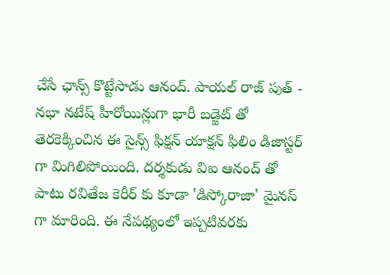చేసే ఛాన్స్ కొట్టేసాడు ఆనంద్. పాయల్ రాజ్ పుత్ - నభా నటేష్ హీరోయిన్లుగా భారీ బడ్జెట్ తో తెరకెక్కించిన ఈ సైన్స్ ఫిక్షన్ యాక్షన్ ఫిలిం డిజాస్టర్ గా మిగిలిపోయింది. దర్శకుడు విఐ ఆనంద్ తో పాటు రవితేజ కెరీర్ కు కూడా 'డిస్కోరాజా' మైనస్ గా మారింది. ఈ నేపథ్యంలో ఇప్పటివరకు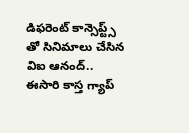డిఫ‌రెంట్ కాన్సెప్ట్స్ తో సినిమాలు చేసిన విఐ ఆనంద్.. ఈసారి కాస్త గ్యాప్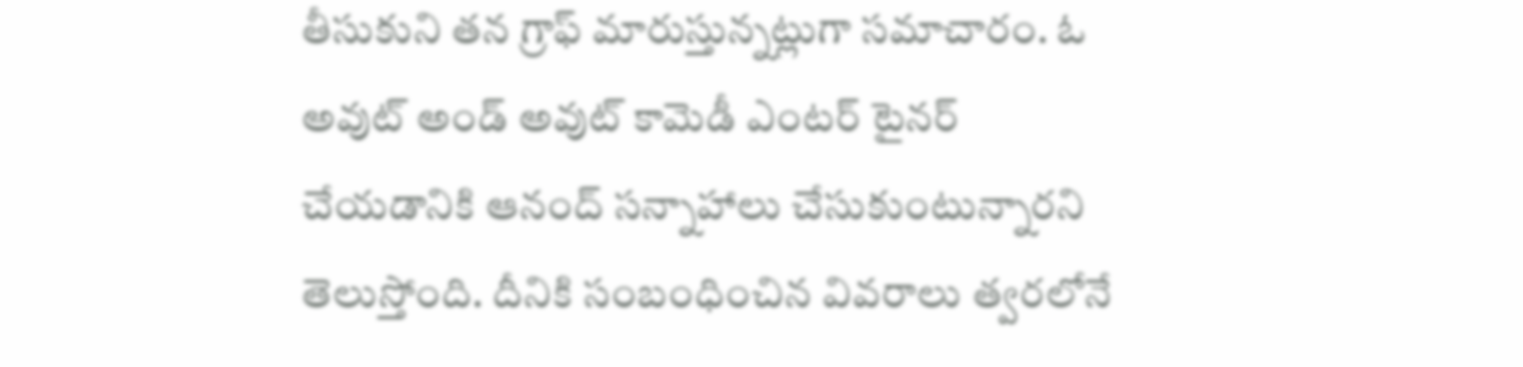తీసుకుని త‌న గ్రాఫ్ మారుస్తున్న‌ట్లుగా సమాచారం. ఓ అవుట్ అండ్ అవుట్ కామెడీ ఎంట‌ర్ టైన‌ర్ చేయడానికి ఆనంద్ సన్నాహాలు చేసుకుంటున్నారని తెలుస్తోంది. దీనికి సంబంధించిన వివరాలు త్వరలోనే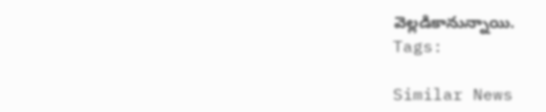వెల్లడికానున్నాయి.
Tags:

Similar News